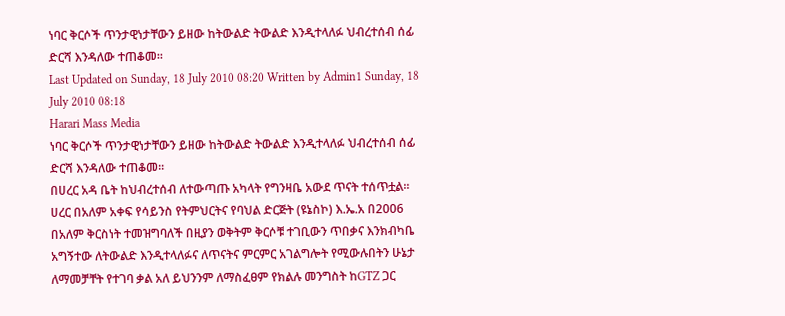ነባር ቅርሶች ጥንታዊነታቸውን ይዘው ከትውልድ ትውልድ እንዲተላለፉ ህብረተሰብ ሰፊ ድርሻ እንዳለው ተጠቆመ፡፡
Last Updated on Sunday, 18 July 2010 08:20 Written by Admin1 Sunday, 18 July 2010 08:18
Harari Mass Media
ነባር ቅርሶች ጥንታዊነታቸውን ይዘው ከትውልድ ትውልድ እንዲተላለፉ ህብረተሰብ ሰፊ ድርሻ እንዳለው ተጠቆመ፡፡
በሀረር አዳ ቤት ከህብረተሰብ ለተውጣጡ አካላት የግንዛቤ አውደ ጥናት ተሰጥቷል፡፡
ሀረር በአለም አቀፍ የሳይንስ የትምህርትና የባህል ድርጅት (ዩኔስኮ) እ.ኤ.አ በ2006 በአለም ቅርስነት ተመዝግባለች በዚያን ወቅትም ቅርሶቹ ተገቢውን ጥበቃና እንክብካቤ አግኝተው ለትውልድ እንዲተላለፉና ለጥናትና ምርምር አገልግሎት የሚውሉበትን ሁኔታ ለማመቻቸት የተገባ ቃል አለ ይህንንም ለማስፈፀም የክልሉ መንግስት ከGTZ ጋር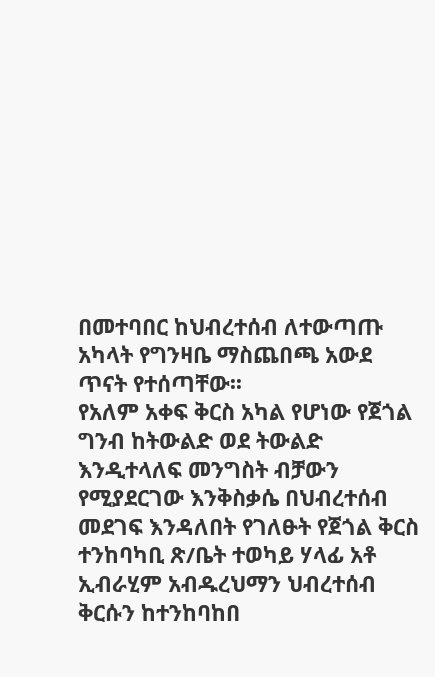በመተባበር ከህብረተሰብ ለተውጣጡ አካላት የግንዛቤ ማስጨበጫ አውደ ጥናት የተሰጣቸው፡፡
የአለም አቀፍ ቅርስ አካል የሆነው የጀጎል ግንብ ከትውልድ ወደ ትውልድ እንዲተላለፍ መንግስት ብቻውን የሚያደርገው እንቅስቃሴ በህብረተሰብ መደገፍ እንዳለበት የገለፁት የጀጎል ቅርስ ተንከባካቢ ጽ/ቤት ተወካይ ሃላፊ አቶ ኢብራሂም አብዱረህማን ህብረተሰብ ቅርሱን ከተንከባከበ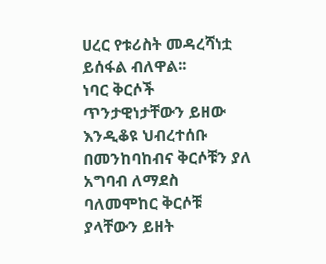ሀረር የቱሪስት መዳረሻነቷ ይሰፋል ብለዋል፡፡
ነባር ቅርሶች ጥንታዊነታቸውን ይዘው እንዲቆዩ ህብረተሰቡ በመንከባከብና ቅርሶቹን ያለ አግባብ ለማደስ ባለመሞከር ቅርሶቹ ያላቸውን ይዘት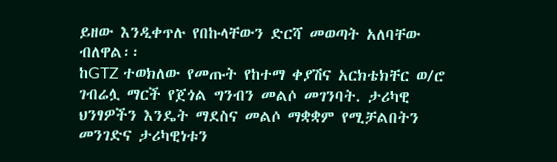ይዘው እንዲቀጥሉ የበኩላቸውን ድርሻ መወጣት አለባቸው ብለዋል፡፡
ከGTZ ተወክለው የመጡት የከተማ ቀያሽና አርክቴክቸር ወ/ሮ ገብሬሏ ማርች የጀጎል ግንብን መልሶ መገንባት. ታሪካዊ ህንፃዎችን እንዴት ማደስና መልሶ ማቋቋም የሚቻልበትን መንገድና ታሪካዊነቱን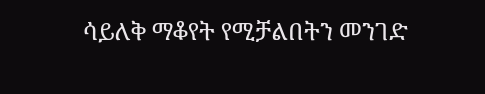ሳይለቅ ማቆየት የሚቻልበትን መንገድ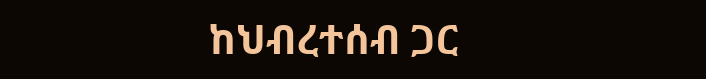ከህብረተሰብ ጋር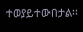ተወያይተውበታል፡፡